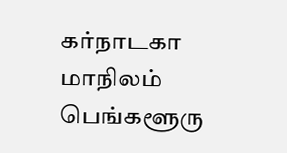கர்நாடகா மாநிலம் பெங்களூரு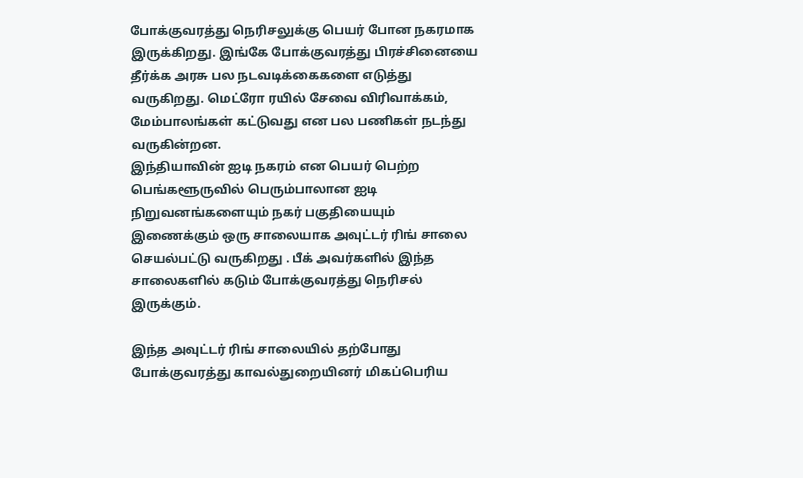போக்குவரத்து நெரிசலுக்கு பெயர் போன நகரமாக இருக்கிறது. இங்கே போக்குவரத்து பிரச்சினையை தீர்க்க அரசு பல நடவடிக்கைகளை எடுத்து வருகிறது. மெட்ரோ ரயில் சேவை விரிவாக்கம், மேம்பாலங்கள் கட்டுவது என பல பணிகள் நடந்து வருகின்றன.
இந்தியாவின் ஐடி நகரம் என பெயர் பெற்ற பெங்களூருவில் பெரும்பாலான ஐடி நிறுவனங்களையும் நகர் பகுதியையும் இணைக்கும் ஒரு சாலையாக அவுட்டர் ரிங் சாலை செயல்பட்டு வருகிறது . பீக் அவர்களில் இந்த சாலைகளில் கடும் போக்குவரத்து நெரிசல் இருக்கும்.

இந்த அவுட்டர் ரிங் சாலையில் தற்போது போக்குவரத்து காவல்துறையினர் மிகப்பெரிய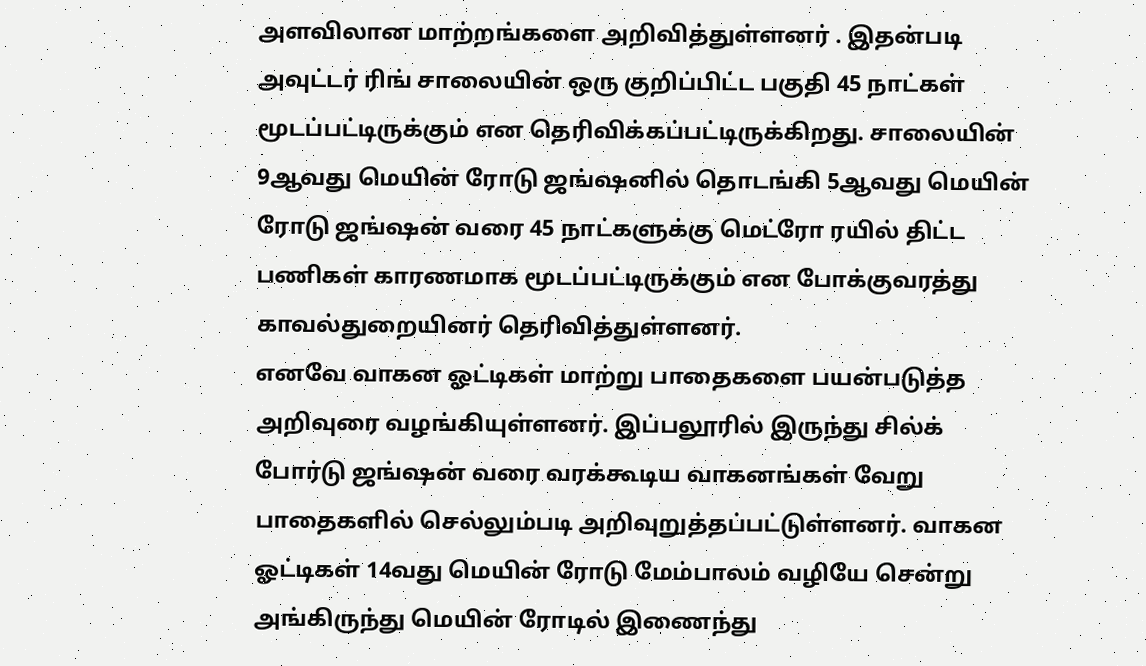அளவிலான மாற்றங்களை அறிவித்துள்ளனர் . இதன்படி அவுட்டர் ரிங் சாலையின் ஒரு குறிப்பிட்ட பகுதி 45 நாட்கள் மூடப்பட்டிருக்கும் என தெரிவிக்கப்பட்டிருக்கிறது. சாலையின் 9ஆவது மெயின் ரோடு ஜங்ஷனில் தொடங்கி 5ஆவது மெயின் ரோடு ஜங்ஷன் வரை 45 நாட்களுக்கு மெட்ரோ ரயில் திட்ட பணிகள் காரணமாக மூடப்பட்டிருக்கும் என போக்குவரத்து காவல்துறையினர் தெரிவித்துள்ளனர்.
எனவே வாகன ஓட்டிகள் மாற்று பாதைகளை பயன்படுத்த அறிவுரை வழங்கியுள்ளனர். இப்பலூரில் இருந்து சில்க் போர்டு ஜங்ஷன் வரை வரக்கூடிய வாகனங்கள் வேறு பாதைகளில் செல்லும்படி அறிவுறுத்தப்பட்டுள்ளனர். வாகன ஓட்டிகள் 14வது மெயின் ரோடு மேம்பாலம் வழியே சென்று அங்கிருந்து மெயின் ரோடில் இணைந்து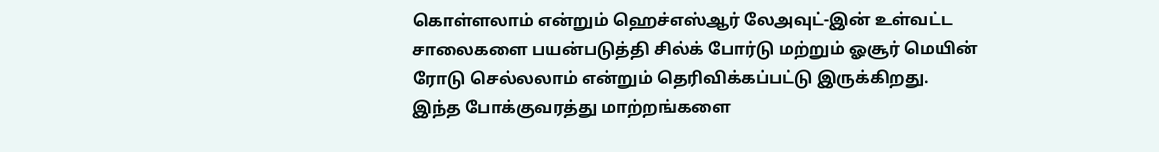கொள்ளலாம் என்றும் ஹெச்எஸ்ஆர் லேஅவுட்-இன் உள்வட்ட சாலைகளை பயன்படுத்தி சில்க் போர்டு மற்றும் ஓசூர் மெயின் ரோடு செல்லலாம் என்றும் தெரிவிக்கப்பட்டு இருக்கிறது.
இந்த போக்குவரத்து மாற்றங்களை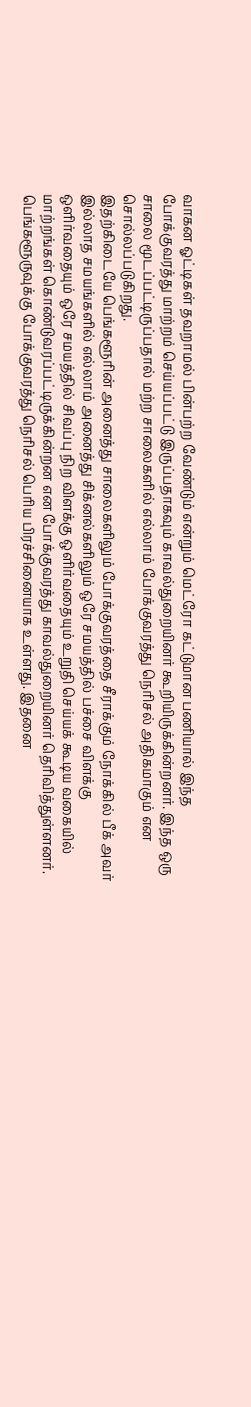வாகன ஓட்டிகள் தவறாமல் பின்பற்ற வேண்டும் என்றும் மெட்ரோ கட்டுமான பணியால் இந்த போக்குவரத்து மாற்றம் செய்யப்பட்டு இருப்பதாகவும் காவல்துறையினர் கூறியிருக்கின்றனர். இந்த ஒரு சாலை மூடப்பட்டிருப்பதால் மற்ற சாலைகளில் எல்லாம் போக்குவரத்து நெரிசல் அதிகமாகும் என சொல்லப்படுகிறது.
இதற்கிடையே பெங்களூரின் அனைத்து சாலைகளிலும் போக்குவரத்தை சீராக்கும் நோக்கில் பீக் அவர் இல்லாத சமயங்களில் எல்லாம் அனைத்து சிக்னல்களிலும் ஒரே சமயத்தில் பச்சை விளக்கு ஒளிர்வதையும் ஒரே சமயத்தில் சிவப்பு நிற விளக்கு ஒளிர்வதையும் உறுதி செய்யக் கூடிய வகையில் மாற்றங்கள் கொண்டுவரப்பட்டிருக்கின்றன என போக்குவரத்து காவல்துறையினர் தெரிவித்துள்ளனர்.
பெங்களூருவுக்கு போக்குவரத்து நெரிசல் பெரிய பிரச்சினையாக உள்ளது. இதனை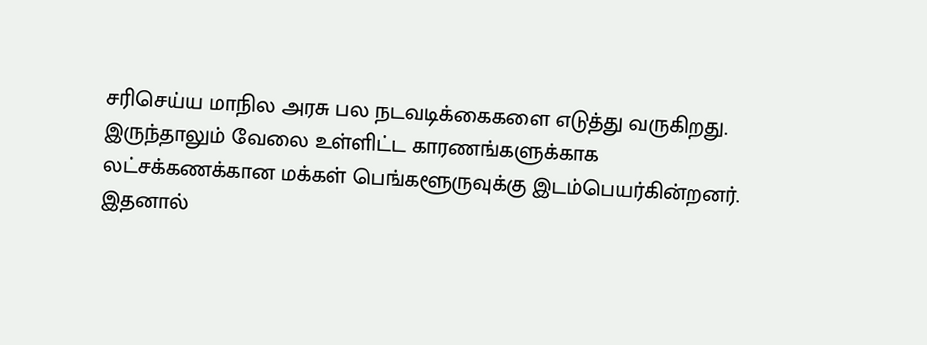சரிசெய்ய மாநில அரசு பல நடவடிக்கைகளை எடுத்து வருகிறது. இருந்தாலும் வேலை உள்ளிட்ட காரணங்களுக்காக லட்சக்கணக்கான மக்கள் பெங்களூருவுக்கு இடம்பெயர்கின்றனர். இதனால்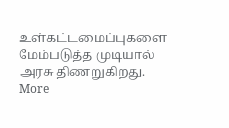உள்கட்டமைப்புகளை மேம்படுத்த முடியால் அரசு திணறுகிறது.
More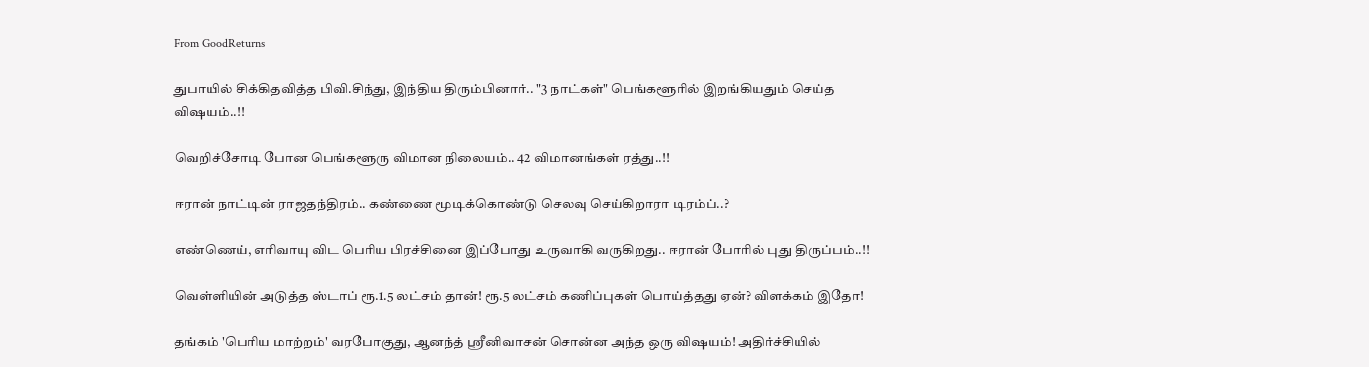From GoodReturns

துபாயில் சிக்கிதவித்த பிவி.சிந்து, இந்திய திரும்பினார்.. "3 நாட்கள்" பெங்களூரில் இறங்கியதும் செய்த விஷயம்..!!

வெறிச்சோடி போன பெங்களூரு விமான நிலையம்.. 42 விமானங்கள் ரத்து..!!

ஈரான் நாட்டின் ராஜதந்திரம்.. கண்ணை மூடிக்கொண்டு செலவு செய்கிறாரா டிரம்ப்..?

எண்ணெய், எரிவாயு விட பெரிய பிரச்சினை இப்போது உருவாகி வருகிறது.. ஈரான் போரில் புது திருப்பம்..!!

வெள்ளியின் அடுத்த ஸ்டாப் ரூ.1.5 லட்சம் தான்! ரூ.5 லட்சம் கணிப்புகள் பொய்த்தது ஏன்? விளக்கம் இதோ!

தங்கம் 'பெரிய மாற்றம்' வரபோகுது, ஆனந்த் ஸ்ரீனிவாசன் சொன்ன அந்த ஒரு விஷயம்! அதிர்ச்சியில்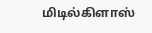மிடில்கிளாஸ்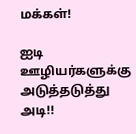மக்கள்!

ஐடி ஊழியர்களுக்கு அடுத்தடுத்து அடி!!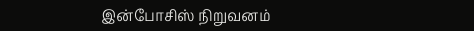இன்போசிஸ் நிறுவனம்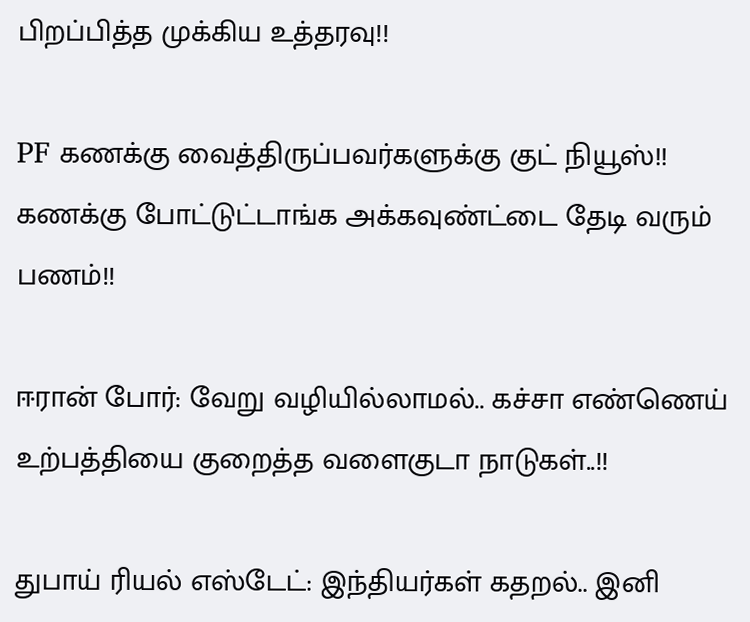பிறப்பித்த முக்கிய உத்தரவு!!

PF கணக்கு வைத்திருப்பவர்களுக்கு குட் நியூஸ்!! கணக்கு போட்டுட்டாங்க அக்கவுண்ட்டை தேடி வரும் பணம்!!

ஈரான் போர்: வேறு வழியில்லாமல்.. கச்சா எண்ணெய் உற்பத்தியை குறைத்த வளைகுடா நாடுகள்..!!

துபாய் ரியல் எஸ்டேட்: இந்தியர்கள் கதறல்.. இனி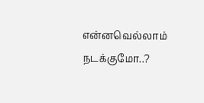என்னவெல்லாம் நடக்குமோ..?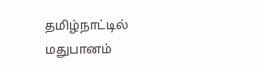தமிழ்நாட்டில் மதுபானம்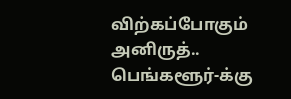விற்கப்போகும் அனிருத்.. பெங்களூர்-க்கு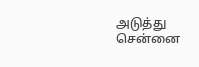அடுத்து சென்னை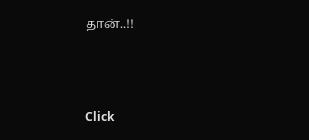தான்..!!



Click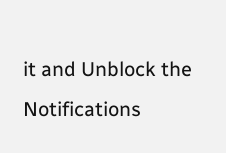it and Unblock the Notifications